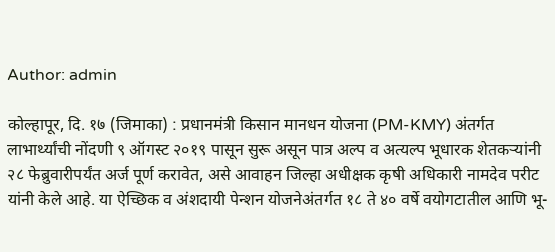Author: admin

कोल्हापूर, दि. १७ (जिमाका) : प्रधानमंत्री किसान मानधन योजना (PM-KMY) अंतर्गत लाभार्थ्यांची नोंदणी ९ ऑगस्ट २०१९ पासून सुरू असून पात्र अल्प व अत्यल्प भूधारक शेतकऱ्यांनी २८ फेब्रुवारीपर्यंत अर्ज पूर्ण करावेत, असे आवाहन जिल्हा अधीक्षक कृषी अधिकारी नामदेव परीट यांनी केले आहे. या ऐच्छिक व अंशदायी पेन्शन योजनेअंतर्गत १८ ते ४० वर्षे वयोगटातील आणि भू-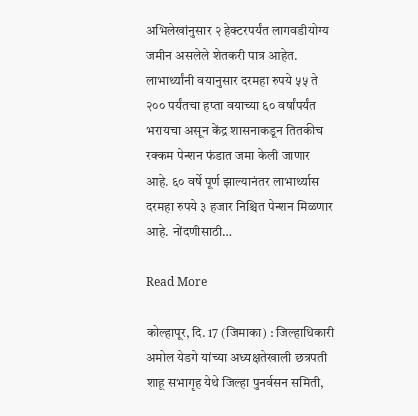अभिलेखांनुसार २ हेक्टरपर्यंत लागवडीयोग्य जमीन असलेले शेतकरी पात्र आहेत. लाभार्थ्यांनी वयानुसार दरमहा रुपये ५५ ते २०० पर्यंतचा हप्ता वयाच्या ६० वर्षांपर्यंत भरायचा असून केंद्र शासनाकडून तितकीच रक्कम पेन्शन फंडात जमा केली जाणार आहे. ६० वर्षे पूर्ण झाल्यानंतर लाभार्थ्यास दरमहा रुपये ३ हजार निश्चित पेन्शन मिळणार आहे. नोंदणीसाठी…

Read More

कोल्हापूर, दि. 17 (जिमाका) : जिल्हाधिकारी अमोल येडगे यांच्या अध्यक्षतेखाली छत्रपती शाहू सभागृह येथे जिल्हा पुनर्वसन समिती,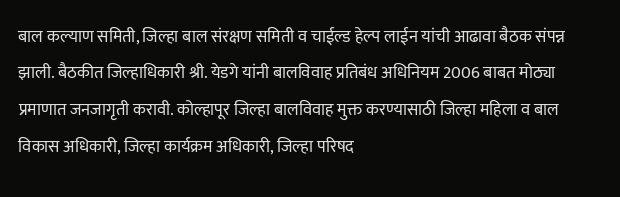बाल कल्याण समिती, जिल्हा बाल संरक्षण समिती व चाईल्ड हेल्प लाईन यांची आढावा बैठक संपन्न झाली. बैठकीत जिल्हाधिकारी श्री. येडगे यांनी बालविवाह प्रतिबंध अधिनियम 2006 बाबत मोठ्या प्रमाणात जनजागृती करावी. कोल्हापूर जिल्हा बालविवाह मुक्त करण्यासाठी जिल्हा महिला व बाल विकास अधिकारी, जिल्हा कार्यक्रम अधिकारी, जिल्हा परिषद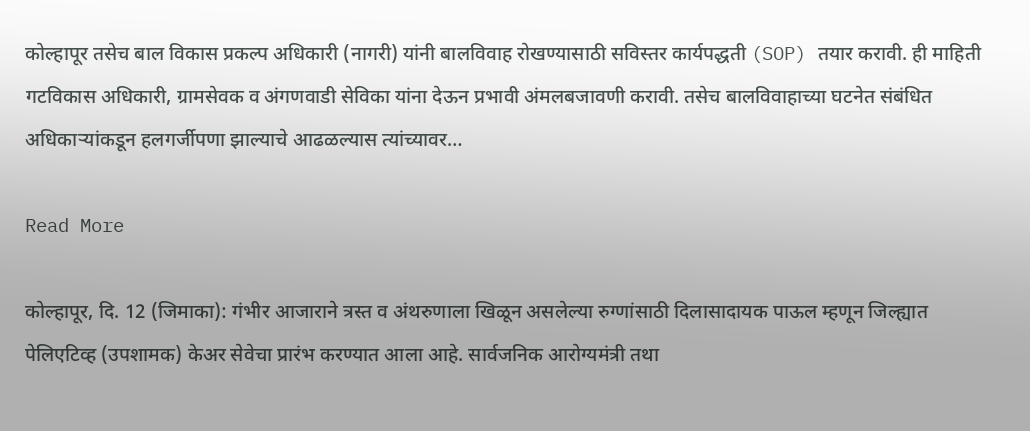कोल्हापूर तसेच बाल विकास प्रकल्प अधिकारी (नागरी) यांनी बालविवाह रोखण्यासाठी सविस्तर कार्यपद्धती (SOP) तयार करावी. ही माहिती गटविकास अधिकारी, ग्रामसेवक व अंगणवाडी सेविका यांना देऊन प्रभावी अंमलबजावणी करावी. तसेच बालविवाहाच्या घटनेत संबंधित अधिकाऱ्यांकडून हलगर्जीपणा झाल्याचे आढळल्यास त्यांच्यावर…

Read More

कोल्हापूर, दि. 12 (जिमाका): गंभीर आजाराने त्रस्त व अंथरुणाला खिळून असलेल्या रुग्णांसाठी दिलासादायक पाऊल म्हणून जिल्ह्यात पेलिएटिव्ह (उपशामक) केअर सेवेचा प्रारंभ करण्यात आला आहे. सार्वजनिक आरोग्यमंत्री तथा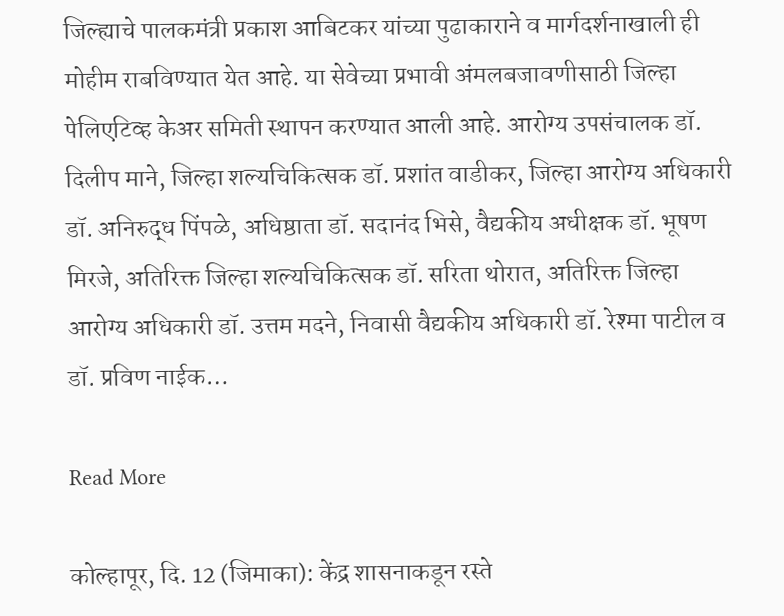जिल्ह्याचे पालकमंत्री प्रकाश आबिटकर यांच्या पुढाकाराने व मार्गदर्शनाखाली ही मोहीम राबविण्यात येत आहे. या सेवेच्या प्रभावी अंमलबजावणीसाठी जिल्हा पेलिएटिव्ह केअर समिती स्थापन करण्यात आली आहे. आरोग्य उपसंचालक डॉ. दिलीप माने, जिल्हा शल्यचिकित्सक डॉ. प्रशांत वाडीकर, जिल्हा आरोग्य अधिकारी डॉ. अनिरुद्ध पिंपळे, अधिष्ठाता डॉ. सदानंद भिसे, वैद्यकीय अधीक्षक डॉ. भूषण मिरजे, अतिरिक्त जिल्हा शल्यचिकित्सक डॉ. सरिता थोरात, अतिरिक्त जिल्हा आरोग्य अधिकारी डॉ. उत्तम मदने, निवासी वैद्यकीय अधिकारी डॉ. रेश्मा पाटील व डॉ. प्रविण नाईक…

Read More

कोल्हापूर, दि. 12 (जिमाका): केंद्र शासनाकडून रस्ते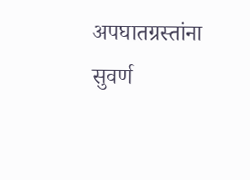अपघातग्रस्तांना सुवर्ण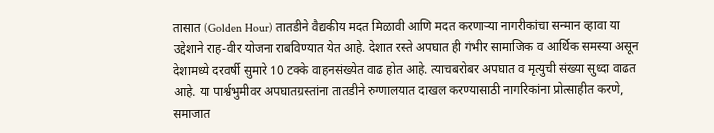तासात (Golden Hour) तातडीने वैद्यकीय मदत मिळावी आणि मदत करणाऱ्या नागरीकांचा सन्मान व्हावा या उद्देशाने राह-वीर योजना राबविण्यात येत आहे. देशात रस्ते अपघात ही गंभीर सामाजिक व आर्थिक समस्या असून देशामध्ये दरवर्षी सुमारे 10 टक्के वाहनसंख्येत वाढ होत आहे. त्याचबरोबर अपघात व मृत्युची संख्या सुध्दा वाढत आहे. या पार्श्वभुमीवर अपघातग्रस्तांना तातडीने रुग्णालयात दाखल करण्यासाठी नागरिकांना प्रोत्साहीत करणे, समाजात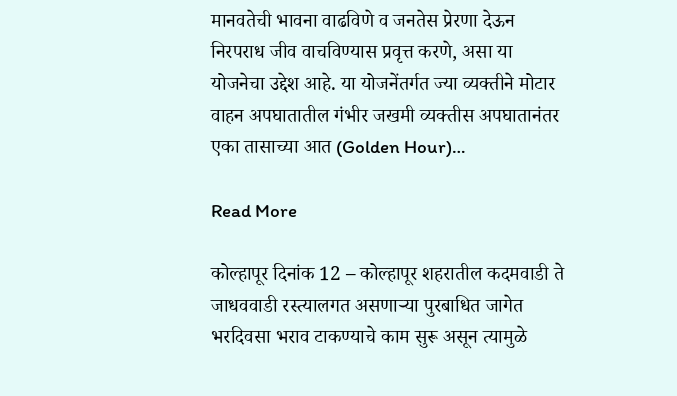मानवतेची भावना वाढविणे व जनतेस प्रेरणा देऊन निरपराध जीव वाचविण्यास प्रवृत्त करणे, असा या योजनेचा उद्देश आहे. या योजनेंतर्गत ज्या व्यक्तीने मोटार वाहन अपघातातील गंभीर जखमी व्यक्तीस अपघातानंतर एका तासाच्या आत (Golden Hour)…

Read More

कोल्हापूर दिनांक 12 – कोल्हापूर शहरातील कदमवाडी ते जाधववाडी रस्त्यालगत असणाऱ्या पुरबाधित जागेत भरदिवसा भराव टाकण्याचे काम सुरू असून त्यामुळे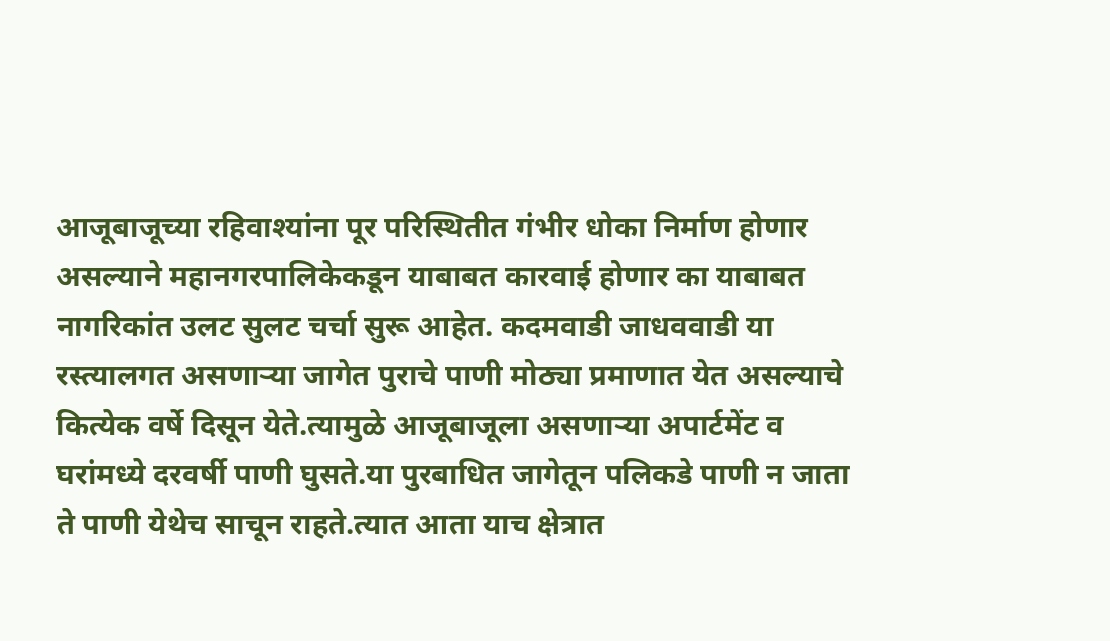आजूबाजूच्या रहिवाश्यांना पूर परिस्थितीत गंभीर धोका निर्माण होणार असल्याने महानगरपालिकेकडून याबाबत कारवाई होणार का याबाबत नागरिकांत उलट सुलट चर्चा सुरू आहेत. कदमवाडी जाधववाडी या रस्त्यालगत असणाऱ्या जागेत पुराचे पाणी मोठ्या प्रमाणात येत असल्याचे कित्येक वर्षे दिसून येते.त्यामुळे आजूबाजूला असणाऱ्या अपार्टमेंट व घरांमध्ये दरवर्षी पाणी घुसते.या पुरबाधित जागेतून पलिकडे पाणी न जाता ते पाणी येथेच साचून राहते.त्यात आता याच क्षेत्रात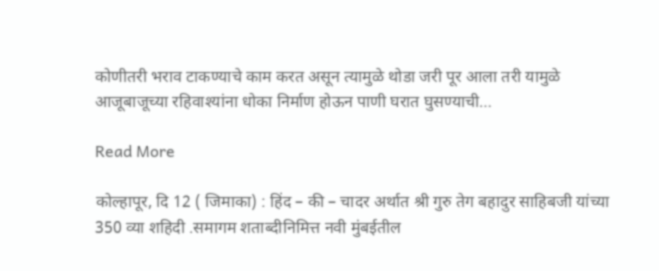कोणीतरी भराव टाकण्याचे काम करत असून त्यामुळे थोडा जरी पूर आला तरी यामुळे आजूबाजूच्या रहिवाश्यांना धोका निर्माण होऊन पाणी घरात घुसण्याची…

Read More

कोल्हापूर, दि 12 ( जिमाका) : हिंद – की – चादर अर्थात श्री गुरु तेग बहादुर साहिबजी यांच्या 350 व्या शहिदी .समागम शताब्दीनिमित्त नवी मुंबईतील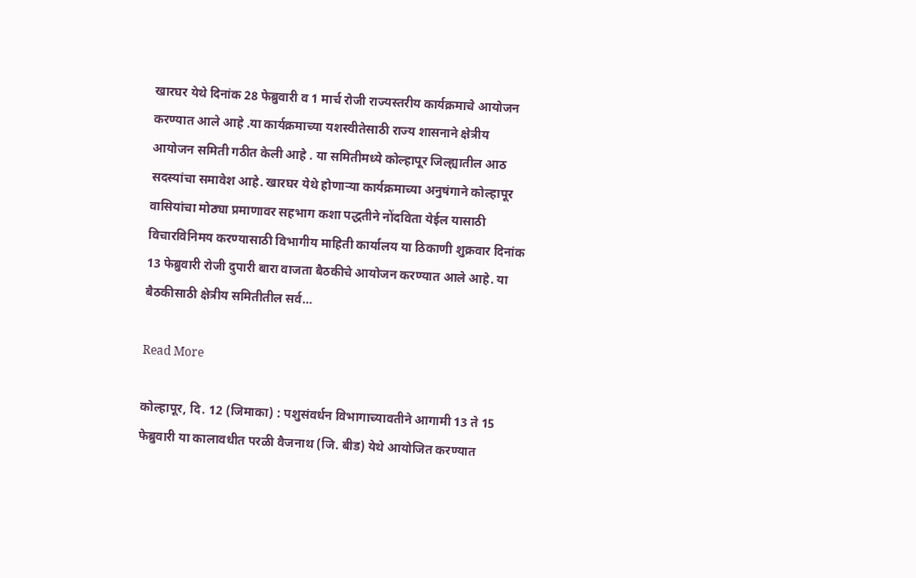खारघर येथे दिनांक 28 फेब्रुवारी व 1 मार्च रोजी राज्यस्तरीय कार्यक्रमाचे आयोजन करण्यात आले आहे .या कार्यक्रमाच्या यशस्वीतेसाठी राज्य शासनाने क्षेत्रीय आयोजन समिती गठीत केली आहे . या समितीमध्ये कोल्हापूर जिल्ह्यातील आठ सदस्यांचा समावेश आहे. खारघर येथे होणाऱ्या कार्यक्रमाच्या अनुषंगाने कोल्हापूर वासियांचा मोठ्या प्रमाणावर सहभाग कशा पद्धतीने नोंदविता येईल यासाठी विचारविनिमय करण्यासाठी विभागीय माहिती कार्यालय या ठिकाणी शुक्रवार दिनांक 13 फेब्रुवारी रोजी दुपारी बारा वाजता बैठकीचे आयोजन करण्यात आले आहे. या बैठकीसाठी क्षेत्रीय समितीतील सर्व…

Read More

कोल्हापूर, दि. 12 (जिमाका) : पशुसंवर्धन विभागाच्यावतीने आगामी 13 ते 15 फेब्रुवारी या कालावधीत परळी वैजनाथ (जि. बीड) येथे आयोजित करण्यात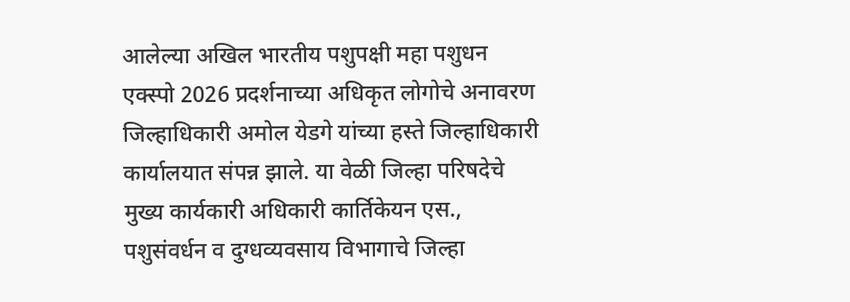आलेल्या अखिल भारतीय पशुपक्षी महा पशुधन एक्स्पो 2026 प्रदर्शनाच्या अधिकृत लोगोचे अनावरण जिल्हाधिकारी अमोल येडगे यांच्या हस्ते जिल्हाधिकारी कार्यालयात संपन्न झाले. या वेळी जिल्हा परिषदेचे मुख्य कार्यकारी अधिकारी कार्तिकेयन एस., पशुसंवर्धन व दुग्धव्यवसाय विभागाचे जिल्हा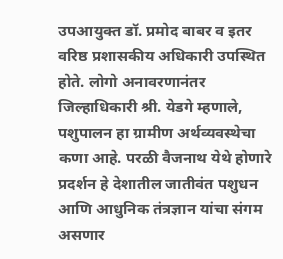उपआयुक्त डॉ. प्रमोद बाबर व इतर वरिष्ठ प्रशासकीय अधिकारी उपस्थित होते. लोगो अनावरणानंतर जिल्हाधिकारी श्री. येडगे म्हणाले, पशुपालन हा ग्रामीण अर्थव्यवस्थेचा कणा आहे. परळी वैजनाथ येथे होणारे प्रदर्शन हे देशातील जातीवंत पशुधन आणि आधुनिक तंत्रज्ञान यांचा संगम असणार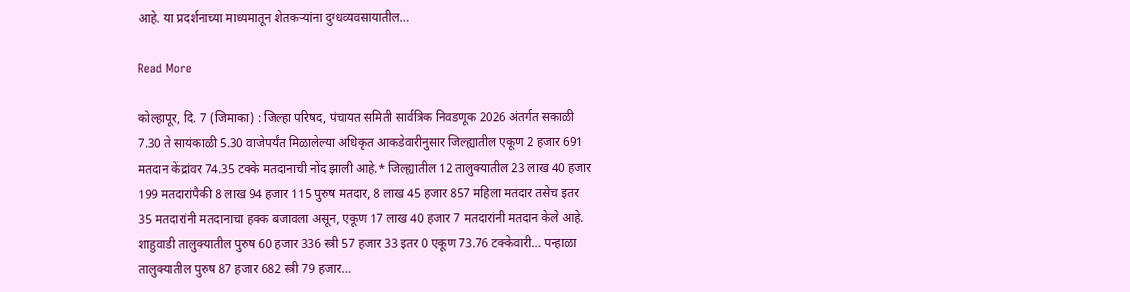आहे. या प्रदर्शनाच्या माध्यमातून शेतकऱ्यांना दुग्धव्यवसायातील…

Read More

कोल्हापूर, दि. 7 (जिमाका) : जिल्हा परिषद, पंचायत समिती सार्वत्रिक निवडणूक 2026 अंतर्गत सकाळी 7.30 ते सायंकाळी 5.30 वाजेपर्यंत मिळालेल्या अधिकृत आकडेवारीनुसार जिल्ह्यातील एकूण 2 हजार 691 मतदान केंद्रांवर 74.35 टक्के मतदानाची नोंद झाली आहे.* जिल्ह्यातील 12 तालुक्यातील 23 लाख 40 हजार 199 मतदारांपैकी 8 लाख 94 हजार 115 पुरुष मतदार, 8 लाख 45 हजार 857 महिला मतदार तसेच इतर 35 मतदारांनी मतदानाचा हक्क बजावला असून, एकूण 17 लाख 40 हजार 7 मतदारांनी मतदान केले आहे. शाहुवाडी तालुक्यातील पुरुष 60 हजार 336 स्त्री 57 हजार 33 इतर 0 एकूण 73.76 टक्केवारी… पन्हाळा तालुक्यातील पुरुष 87 हजार 682 स्त्री 79 हजार…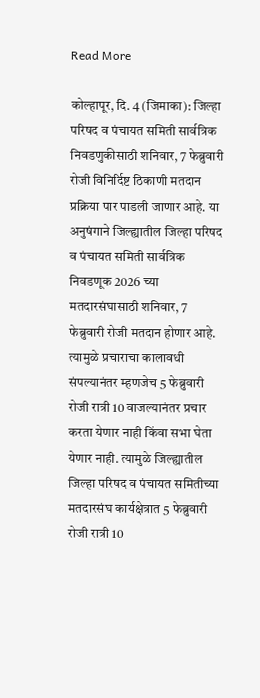Read More

कोल्हापूर, दि. 4 (जिमाका): जिल्हा परिषद व पंचायत समिती सार्वत्रिक निवडणुकीसाठी शनिवार, 7 फेब्रुवारी रोजी विनिर्दिष्ट ठिकाणी मतदान प्रक्रिया पार पाडली जाणार आहे. या अनुषंगाने जिल्ह्यातील जिल्हा परिषद व पंचायत समिती सार्वत्रिक निवडणूक 2026 च्या मतदारसंघासाठी शनिवार, 7 फेब्रुवारी रोजी मतदान होणार आहे. त्यामुळे प्रचाराचा कालावधी संपल्यानंतर म्हणजेच 5 फेब्रुवारी रोजी रात्री 10 वाजल्यानंतर प्रचार करता येणार नाही किंवा सभा घेता येणार नाही. त्यामुळे जिल्ह्यातील जिल्हा परिषद व पंचायत समितीच्या मतदारसंघ कार्यक्षेत्रात 5 फेब्रुवारी रोजी रात्री 10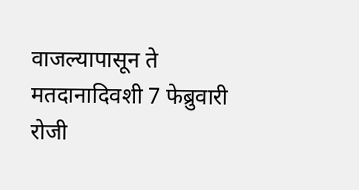वाजल्यापासून ते मतदानादिवशी 7 फेब्रुवारी रोजी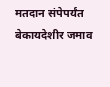मतदान संपेपर्यंत बेकायदेशीर जमाव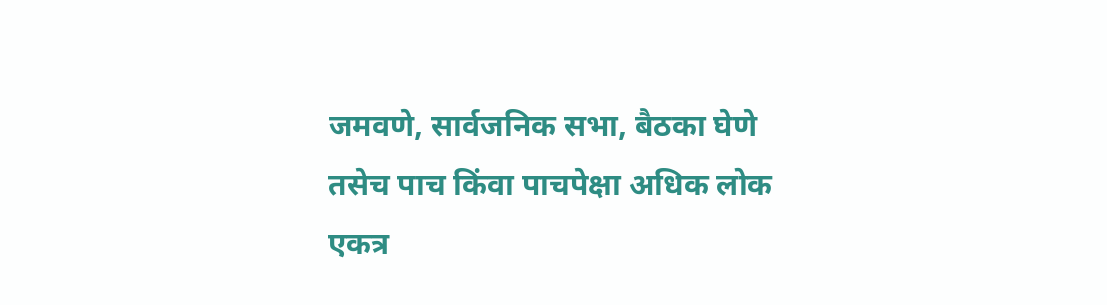जमवणे, सार्वजनिक सभा, बैठका घेणे तसेच पाच किंवा पाचपेक्षा अधिक लोक एकत्र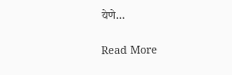येणे…

Read More